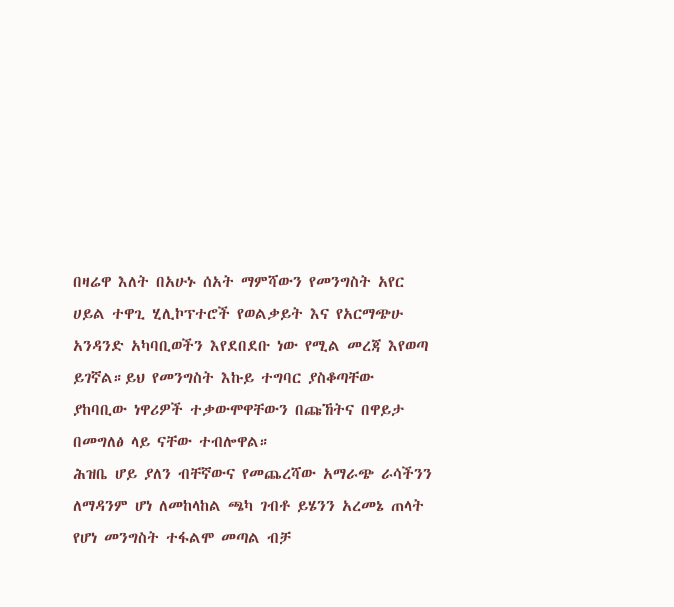በዛሬዋ እለት በአሁኑ ሰአት ማምሻውን የመንግስት አየር ሀይል ተዋጊ ሂሊኮፕተሮች የወልቃይት እና የአርማጭሁ አንዳንድ አካባቢወችን እየደበደቡ ነው የሚል መረጃ እየወጣ ይገኛል።ይህ የመንግስት እኩይ ተግባር ያስቆጣቸው ያከባቢው ነዋሪዎች ተቃውሞዋቸውን በጩኸትና በዋይታ በመግለፅ ላይ ናቸው ተብሎዋል።
ሕዝቤ ሆይ ያለን ብቸኛውና የመጨረሻው አማራጭ ራሳችንን ለማዳንም ሆነ ለመከላከል ጫካ ገብቶ ይሄንን አረመኔ ጠላት የሆነ መንግስት ተፋልሞ መጣል ብቻ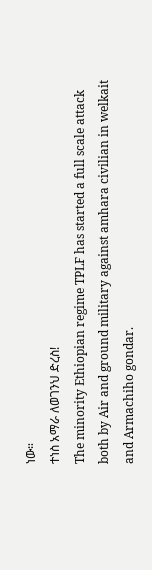ነው።
ተነስ አማራ ለወገንህ ድረስ!
The minority Ethiopian regime TPLF has started a full scale attack both by Air and ground military against amhara civilian in welkait and Armachiho gondar.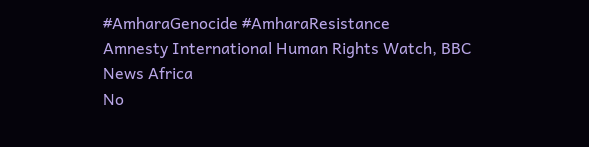#AmharaGenocide #AmharaResistance
Amnesty International Human Rights Watch, BBC News Africa
No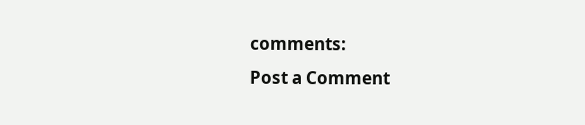comments:
Post a Comment